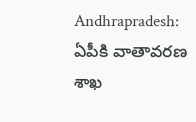Andhrapradesh: ఏపీకి వాతావరణ శాఖ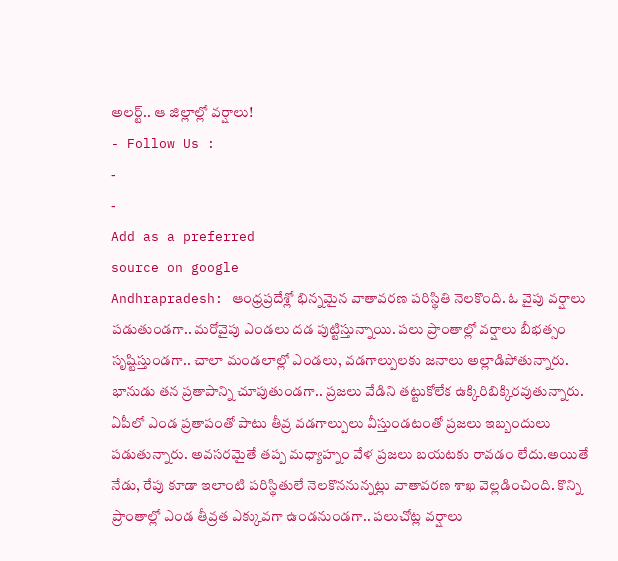అలర్ట్.. ఆ జిల్లాల్లో వర్షాలు!
- Follow Us :
-
-
Add as a preferred
source on google
Andhrapradesh: ఆంధ్రప్రదేశ్లో భిన్నమైన వాతావరణ పరిస్థితి నెలకొంది. ఓ వైపు వర్షాలు పడుతుండగా.. మరోవైపు ఎండలు దడ పుట్టిస్తున్నాయి. పలు ప్రాంతాల్లో వర్షాలు బీభత్సం సృష్టిస్తుండగా.. చాలా మండలాల్లో ఎండలు, వడగాల్పులకు జనాలు అల్లాడిపోతున్నారు. భానుడు తన ప్రతాపాన్ని చూపుతుండగా.. ప్రజలు వేడిని తట్టుకోలేక ఉక్కిరిబిక్కిరవుతున్నారు. ఏపీలో ఎండ ప్రతాపంతో పాటు తీవ్ర వడగాల్పులు వీస్తుండటంతో ప్రజలు ఇబ్బందులు పడుతున్నారు. అవసరమైతే తప్ప మధ్యాహ్నం వేళ ప్రజలు బయటకు రావడం లేదు.అయితే నేడు, రేపు కూడా ఇలాంటి పరిస్థితులే నెలకొననున్నట్లు వాతావరణ శాఖ వెల్లడించింది. కొన్ని ప్రాంతాల్లో ఎండ తీవ్రత ఎక్కువగా ఉండనుండగా.. పలుచోట్ల వర్షాలు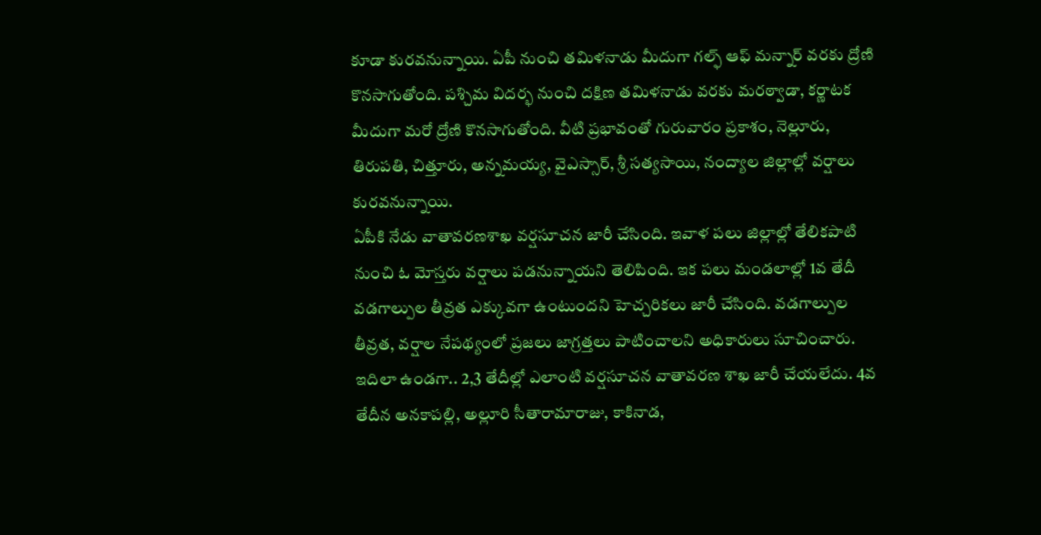కూడా కురవనున్నాయి. ఏపీ నుంచి తమిళనాడు మీదుగా గల్ఫ్ ఆఫ్ మన్నార్ వరకు ద్రోణి కొనసాగుతోంది. పశ్చిమ విదర్భ నుంచి దక్షిణ తమిళనాడు వరకు మరఠ్వాడా, కర్ణాటక మీదుగా మరో ద్రోణి కొనసాగుతోంది. వీటి ప్రభావంతో గురువారం ప్రకాశం, నెల్లూరు, తిరుపతి, చిత్తూరు, అన్నమయ్య, వైఎస్సార్, శ్రీ సత్యసాయి, నంద్యాల జిల్లాల్లో వర్షాలు కురవనున్నాయి.
ఏపీకి నేడు వాతావరణశాఖ వర్షసూచన జారీ చేసింది. ఇవాళ పలు జిల్లాల్లో తేలికపాటి నుంచి ఓ మోస్తరు వర్షాలు పడనున్నాయని తెలిపింది. ఇక పలు మండలాల్లో 1వ తేదీ వడగాల్పుల తీవ్రత ఎక్కువగా ఉంటుందని హెచ్చరికలు జారీ చేసింది. వడగాల్పుల తీవ్రత, వర్షాల నేపథ్యంలో ప్రజలు జాగ్రత్తలు పాటించాలని అధికారులు సూచించారు. ఇదిలా ఉండగా.. 2,3 తేదీల్లో ఎలాంటి వర్షసూచన వాతావరణ శాఖ జారీ చేయలేదు. 4వ తేదీన అనకాపల్లి, అల్లూరి సీతారామారాజు, కాకినాడ,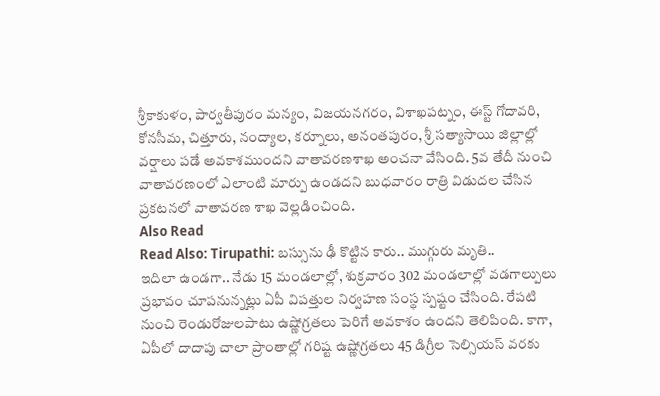శ్రీకాకుళం, పార్వతీపురం మన్యం, విజయనగరం, విశాఖపట్నం, ఈస్ట్ గోదావరి, కోనసీమ, చిత్తూరు, నంద్యాల, కర్నూలు, అనంతపురం, శ్రీ సత్యాసాయి జిల్లాల్లో వర్షాలు పడే అవకాశముందని వాతావరణశాఖ అంచనా వేసింది. 5వ తేదీ నుంచి వాతావరణంలో ఎలాంటి మార్పు ఉండదని బుధవారం రాత్రి విడుదల చేసిన ప్రకటనలో వాతావరణ శాఖ వెల్లడించింది.
Also Read
Read Also: Tirupathi: బస్సును ఢీ కొట్టిన కారు.. ముగ్గురు మృతి..
ఇదిలా ఉండగా.. నేడు 15 మండలాల్లో, శుక్రవారం 302 మండలాల్లో వడగాల్పులు ప్రభావం చూపనున్నట్లు ఏపీ విపత్తుల నిర్వహణ సంస్థ స్పష్టం చేసింది. రేపటి నుంచి రెండురోజులపాటు ఉష్ణోగ్రతలు పెరిగే అవకాశం ఉందని తెలిపింది. కాగా, ఏపీలో దాదాపు చాలా ప్రాంతాల్లో గరిష్ట ఉష్ణోగ్రతలు 45 డిగ్రీల సెల్సియస్ వరకు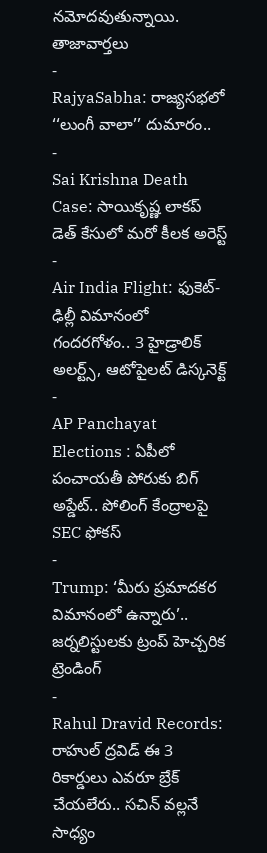నమోదవుతున్నాయి.
తాజావార్తలు
-
RajyaSabha: రాజ్యసభలో ‘‘లుంగీ వాలా’’ దుమారం..
-
Sai Krishna Death Case: సాయికృష్ణ లాకప్ డెత్ కేసులో మరో కీలక అరెస్ట్
-
Air India Flight: ఫుకెట్-ఢిల్లీ విమానంలో గందరగోళం.. 3 హైడ్రాలిక్ అలర్ట్స్, ఆటోపైలట్ డిస్కనెక్ట్
-
AP Panchayat Elections : ఏపీలో పంచాయతీ పోరుకు బిగ్ అప్డేట్.. పోలింగ్ కేంద్రాలపై SEC ఫోకస్
-
Trump: ‘మీరు ప్రమాదకర విమానంలో ఉన్నారు’.. జర్నలిస్టులకు ట్రంప్ హెచ్చరిక
ట్రెండింగ్
-
Rahul Dravid Records: రాహుల్ ద్రవిడ్ ఈ 3 రికార్డులు ఎవరూ బ్రేక్ చేయలేరు.. సచిన్ వల్లనే సాధ్యం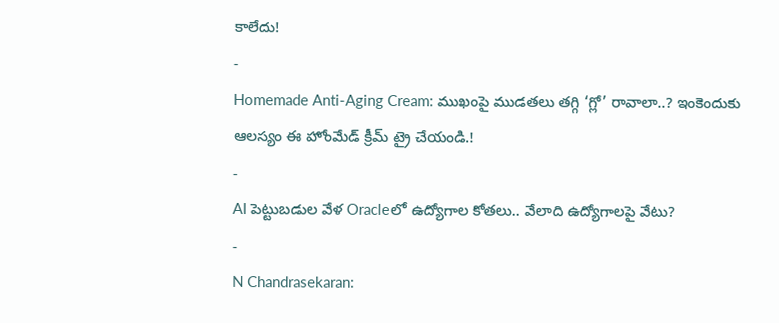కాలేదు!
-
Homemade Anti-Aging Cream: ముఖంపై ముడతలు తగ్గి ‘గ్లో’ రావాలా..? ఇంకెందుకు ఆలస్యం ఈ హోంమేడ్ క్రీమ్ ట్రై చేయండి.!
-
AI పెట్టుబడుల వేళ Oracleలో ఉద్యోగాల కోతలు.. వేలాది ఉద్యోగాలపై వేటు?
-
N Chandrasekaran: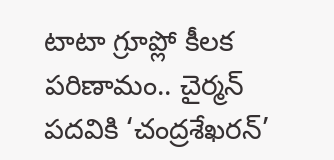టాటా గ్రూప్లో కీలక పరిణామం.. చైర్మన్ పదవికి ‘చంద్రశేఖరన్’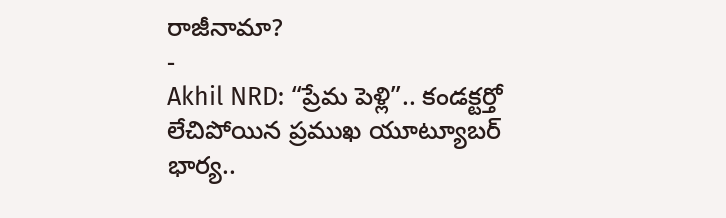రాజీనామా?
-
Akhil NRD: “ప్రేమ పెళ్లి”.. కండక్టర్తో లేచిపోయిన ప్రముఖ యూట్యూబర్ భార్య..